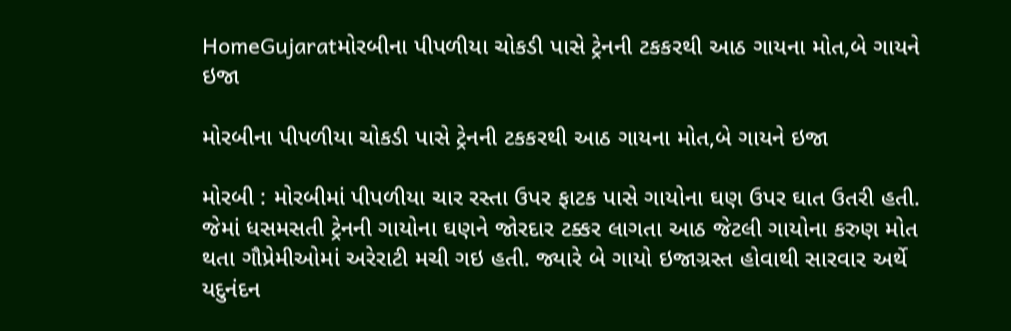HomeGujaratમોરબીના પીપળીયા ચોકડી પાસે ટ્રેનની ટકકરથી આઠ ગાયના મોત,બે ગાયને ઇજા

મોરબીના પીપળીયા ચોકડી પાસે ટ્રેનની ટકકરથી આઠ ગાયના મોત,બે ગાયને ઇજા

મોરબી : મોરબીમાં પીપળીયા ચાર રસ્તા ઉપર ફાટક પાસે ગાયોના ઘણ ઉપર ઘાત ઉતરી હતી. જેમાં ધસમસતી ટ્રેનની ગાયોના ઘણને જોરદાર ટક્કર લાગતા આઠ જેટલી ગાયોના કરુણ મોત થતા ગૌપ્રેમીઓમાં અરેરાટી મચી ગઇ હતી. જ્યારે બે ગાયો ઇજાગ્રસ્ત હોવાથી સારવાર અર્થે યદુનંદન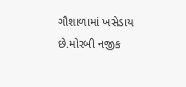ગૌશાળામાં ખસેડાય છે.મોરબી નજીક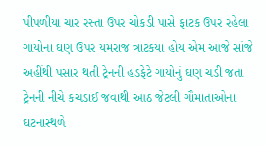પીપળીયા ચાર રસ્તા ઉપર ચોકડી પાસે ફાટક ઉપર રહેલા ગાયોના ઘણ ઉપર યમરાજ ત્રાટકયા હોય એમ આજે સાંજે અહીંથી પસાર થતી ટ્રેનની હડફેટે ગાયોનું ઘણ ચડી જતા ટ્રેનની નીચે કચડાઈ જવાથી આઠ જેટલી ગૌમાતાઓના ઘટનાસ્થળે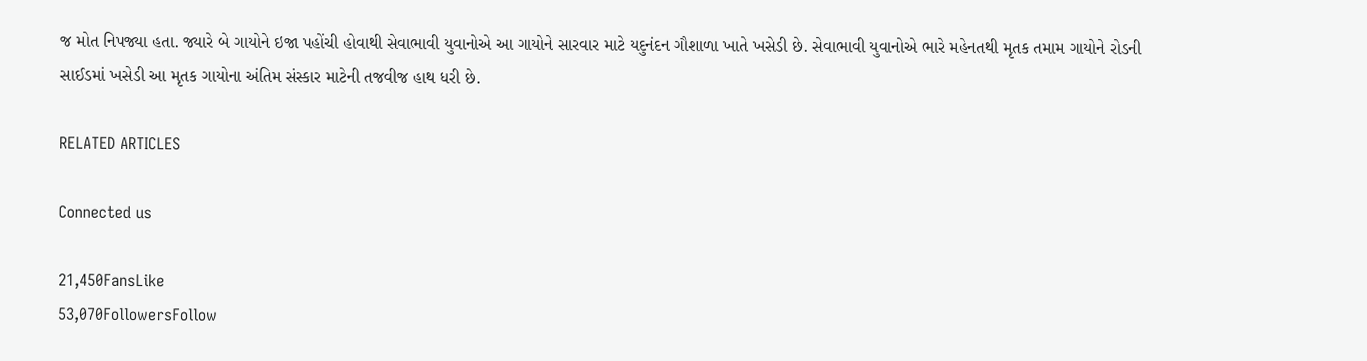જ મોત નિપજ્યા હતા. જ્યારે બે ગાયોને ઇજા પહોંચી હોવાથી સેવાભાવી યુવાનોએ આ ગાયોને સારવાર માટે યદુનંદન ગૌશાળા ખાતે ખસેડી છે. સેવાભાવી યુવાનોએ ભારે મહેનતથી મૃતક તમામ ગાયોને રોડની સાઈડમાં ખસેડી આ મૃતક ગાયોના અંતિમ સંસ્કાર માટેની તજવીજ હાથ ધરી છે.

RELATED ARTICLES

Connected us

21,450FansLike
53,070FollowersFollow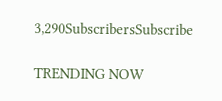3,290SubscribersSubscribe

TRENDING NOW